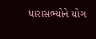ધારાસભ્યોને યોગ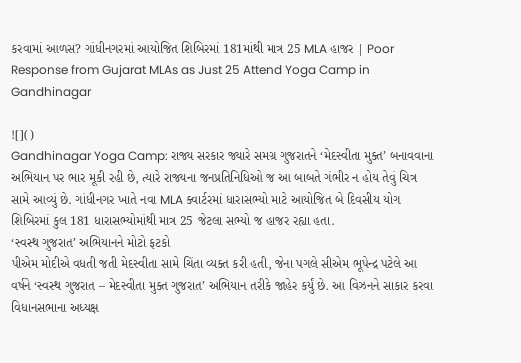કરવામાં આળસ? ગાંધીનગરમાં આયોજિત શિબિરમાં 181માંથી માત્ર 25 MLA હાજર | Poor Response from Gujarat MLAs as Just 25 Attend Yoga Camp in Gandhinagar

![]()
Gandhinagar Yoga Camp: રાજ્ય સરકાર જ્યારે સમગ્ર ગુજરાતને ‘મેદસ્વીતા મુક્ત’ બનાવવાના અભિયાન પર ભાર મૂકી રહી છે, ત્યારે રાજ્યના જનપ્રતિનિધિઓ જ આ બાબતે ગંભીર ન હોય તેવું ચિત્ર સામે આવ્યું છે. ગાંધીનગર ખાતે નવા MLA ક્વાર્ટરમાં ધારાસભ્યો માટે આયોજિત બે દિવસીય યોગ શિબિરમાં કુલ 181 ધારાસભ્યોમાંથી માત્ર 25 જેટલા સભ્યો જ હાજર રહ્યા હતા.
‘સ્વસ્થ ગુજરાત’ અભિયાનને મોટો ફટકો
પીએમ મોદીએ વધતી જતી મેદસ્વીતા સામે ચિંતા વ્યક્ત કરી હતી, જેના પગલે સીએમ ભૂપેન્દ્ર પટેલે આ વર્ષને ‘સ્વસ્થ ગુજરાત – મેદસ્વીતા મુક્ત ગુજરાત’ અભિયાન તરીકે જાહેર કર્યું છે. આ વિઝનને સાકાર કરવા વિધાનસભાના અધ્યક્ષ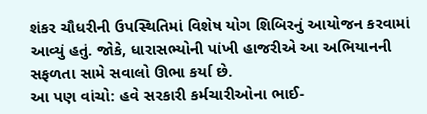શંકર ચૌધરીની ઉપસ્થિતિમાં વિશેષ યોગ શિબિરનું આયોજન કરવામાં આવ્યું હતું. જોકે, ધારાસભ્યોની પાંખી હાજરીએ આ અભિયાનની સફળતા સામે સવાલો ઊભા કર્યા છે.
આ પણ વાંચો: હવે સરકારી કર્મચારીઓના ભાઈ-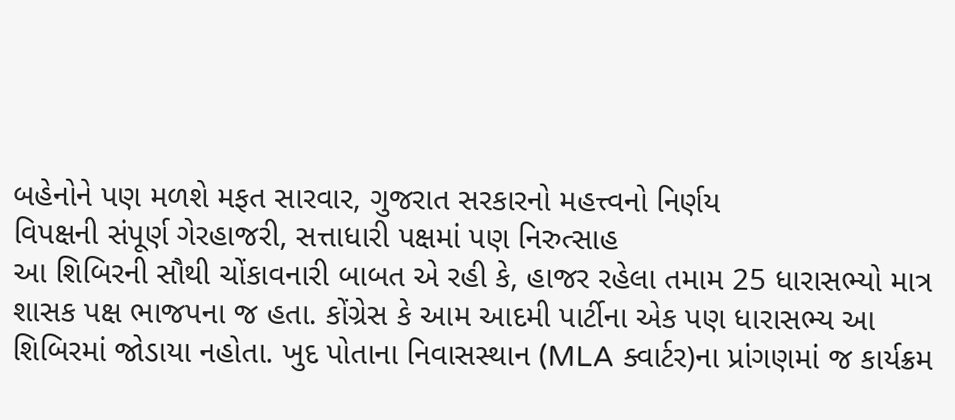બહેનોને પણ મળશે મફત સારવાર, ગુજરાત સરકારનો મહત્ત્વનો નિર્ણય
વિપક્ષની સંપૂર્ણ ગેરહાજરી, સત્તાધારી પક્ષમાં પણ નિરુત્સાહ
આ શિબિરની સૌથી ચોંકાવનારી બાબત એ રહી કે, હાજર રહેલા તમામ 25 ધારાસભ્યો માત્ર શાસક પક્ષ ભાજપના જ હતા. કોંગ્રેસ કે આમ આદમી પાર્ટીના એક પણ ધારાસભ્ય આ શિબિરમાં જોડાયા નહોતા. ખુદ પોતાના નિવાસસ્થાન (MLA ક્વાર્ટર)ના પ્રાંગણમાં જ કાર્યક્રમ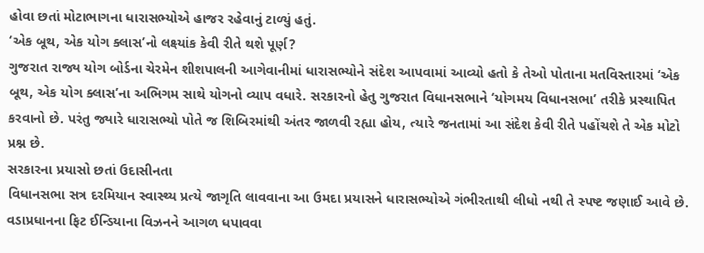હોવા છતાં મોટાભાગના ધારાસભ્યોએ હાજર રહેવાનું ટાળ્યું હતું.
‘એક બૂથ, એક યોગ ક્લાસ’નો લક્ષ્યાંક કેવી રીતે થશે પૂર્ણ?
ગુજરાત રાજ્ય યોગ બોર્ડના ચેરમેન શીશપાલની આગેવાનીમાં ધારાસભ્યોને સંદેશ આપવામાં આવ્યો હતો કે તેઓ પોતાના મતવિસ્તારમાં ‘એક બૂથ, એક યોગ ક્લાસ’ના અભિગમ સાથે યોગનો વ્યાપ વધારે. સરકારનો હેતુ ગુજરાત વિધાનસભાને ‘યોગમય વિધાનસભા’ તરીકે પ્રસ્થાપિત કરવાનો છે. પરંતુ જ્યારે ધારાસભ્યો પોતે જ શિબિરમાંથી અંતર જાળવી રહ્યા હોય, ત્યારે જનતામાં આ સંદેશ કેવી રીતે પહોંચશે તે એક મોટો પ્રશ્ન છે.
સરકારના પ્રયાસો છતાં ઉદાસીનતા
વિધાનસભા સત્ર દરમિયાન સ્વાસ્થ્ય પ્રત્યે જાગૃતિ લાવવાના આ ઉમદા પ્રયાસને ધારાસભ્યોએ ગંભીરતાથી લીધો નથી તે સ્પષ્ટ જણાઈ આવે છે. વડાપ્રધાનના ફિટ ઈન્ડિયાના વિઝનને આગળ ધપાવવા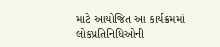માટે આયોજિત આ કાર્યક્રમમાં લોકપ્રતિનિધિઓની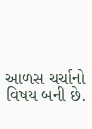આળસ ચર્ચાનો વિષય બની છે.